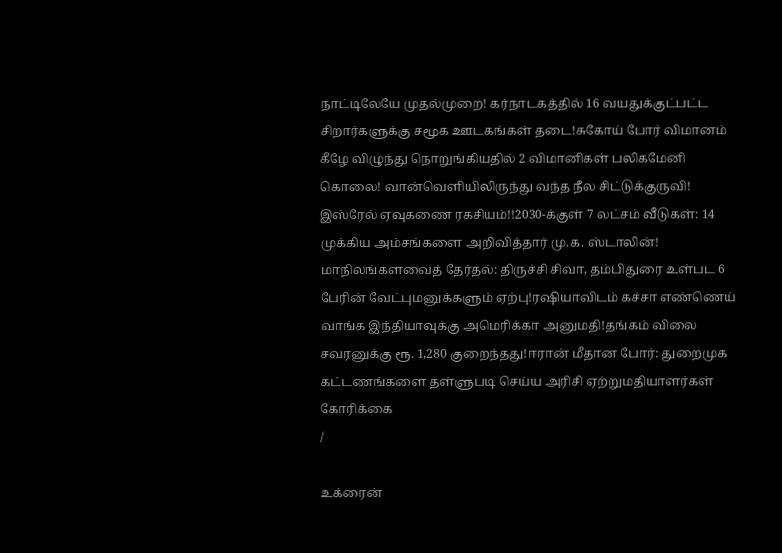நாட்டிலேயே முதல்முறை! கர்நாடகத்தில் 16 வயதுக்குட்பட்ட சிறார்களுக்கு சமூக ஊடகங்கள் தடை!சுகோய் போர் விமானம் கீழே விழுந்து நொறுங்கியதில் 2 விமானிகள் பலிகமேனி கொலை! வான்வெளியிலிருந்து வந்த நீல சிட்டுக்குருவி! இஸ்ரேல் ஏவுகணை ரகசியம்!!2030-க்குள் 7 லட்சம் வீடுகள்: 14 முக்கிய அம்சங்களை அறிவித்தார் மு.க. ஸ்டாலின்! மாநிலங்களவைத் தேர்தல்: திருச்சி சிவா, தம்பிதுரை உள்பட 6 பேரின் வேட்புமனுக்களும் ஏற்பு!ரஷியாவிடம் கச்சா எண்ணெய் வாங்க இந்தியாவுக்கு அமெரிக்கா அனுமதி!தங்கம் விலை சவரனுக்கு ரூ. 1,280 குறைந்தது!ஈரான் மீதான போர்: துறைமுக கட்டணங்களை தள்ளுபடி செய்ய அரிசி ஏற்றுமதியாளர்கள் கோரிக்கை
/

உக்ரைன்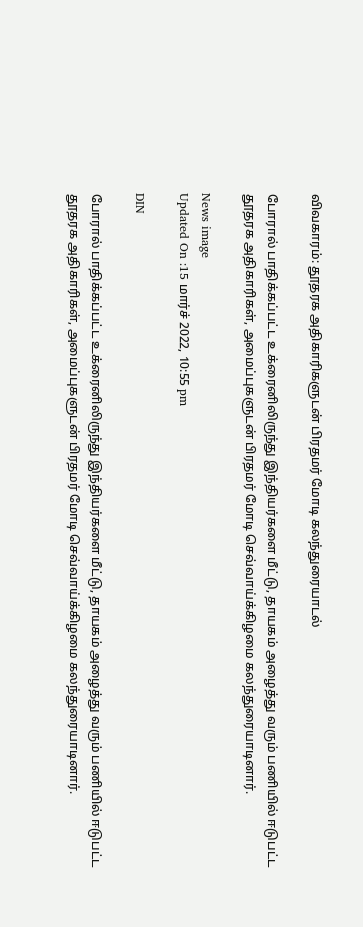விவகாரம்: தூதரக அதிகாரிகளுடன் பிரதமர் மோடி கலந்துரையாடல்

போரால் பாதிக்கப்பட்ட உக்ரைனிலிருந்து இந்தியர்களை மீட்டு, தாயகம் அழைத்து வரும் பணியில் ஈடுபட்ட தூதரக அதிகாரிகள், அமைப்புகளுடன் பிரதமர் மோடி செவ்வாய்க்கிழமை கலந்துரையாடினார்.

News image
Updated On :15 மார்ச் 2022, 10:55 pm

DIN

போரால் பாதிக்கப்பட்ட உக்ரைனிலிருந்து இந்தியர்களை மீட்டு, தாயகம் அழைத்து வரும் பணியில் ஈடுபட்ட தூதரக அதிகாரிகள், அமைப்புகளுடன் பிரதமர் மோடி செவ்வாய்க்கிழமை கலந்துரையாடினார்.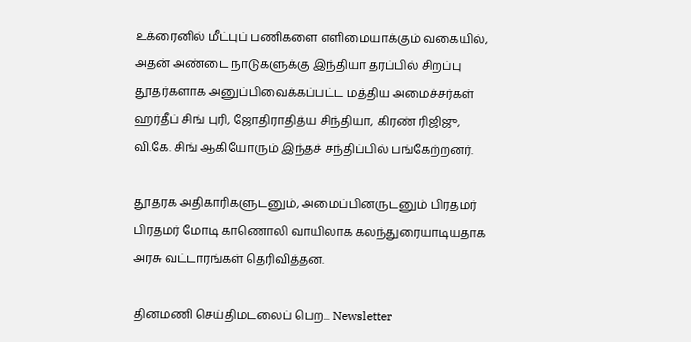உக்ரைனில் மீட்புப் பணிகளை எளிமையாக்கும் வகையில், அதன் அண்டை நாடுகளுக்கு இந்தியா தரப்பில் சிறப்பு தூதர்களாக அனுப்பிவைக்கப்பட்ட மத்திய அமைச்சர்கள் ஹர்தீப் சிங் புரி, ஜோதிராதித்ய சிந்தியா, கிரண் ரிஜிஜு, வி.கே. சிங் ஆகியோரும் இந்தச் சந்திப்பில் பங்கேற்றனர்.

தூதரக அதிகாரிகளுடனும், அமைப்பினருடனும் பிரதமர் பிரதமர் மோடி காணொலி வாயிலாக கலந்துரையாடியதாக அரசு வட்டாரங்கள் தெரிவித்தன.

தினமணி செய்திமடலைப் பெற... Newsletter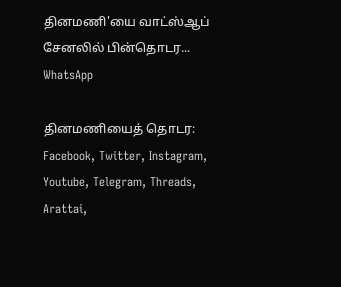தினமணி'யை வாட்ஸ்ஆப் சேனலில் பின்தொடர... WhatsApp

தினமணியைத் தொடர: Facebook, Twitter, Instagram, Youtube, Telegram, Threads, Arattai,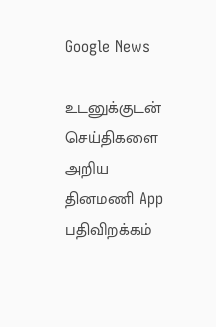Google News

உடனுக்குடன் செய்திகளை அறிய தினமணி App பதிவிறக்கம்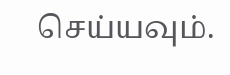செய்யவும்.